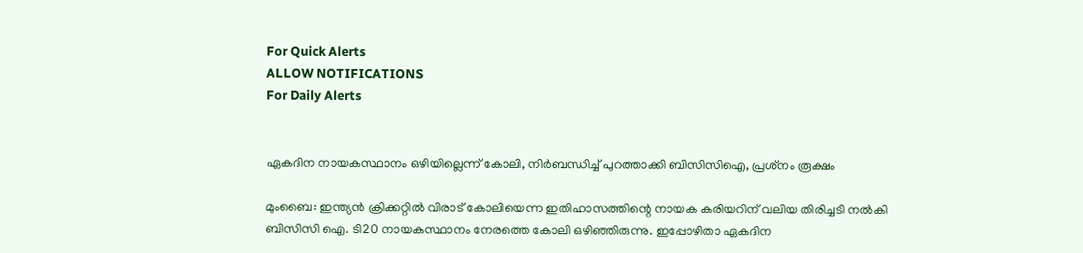For Quick Alerts
ALLOW NOTIFICATIONS
For Daily Alerts


ഏകദിന നായകസ്ഥാനം ഒഴിയില്ലെന്ന് കോലി, നിര്‍ബന്ധിച്ച് പുറത്താക്കി ബിസിസിഐ, പ്രശ്‌നം രൂക്ഷം

മുംബൈ: ഇന്ത്യന്‍ ക്രിക്കറ്റില്‍ വിരാട് കോലിയെന്ന ഇതിഹാസത്തിന്റെ നായക കരിയറിന് വലിയ തിരിച്ചടി നല്‍കി ബിസിസി ഐ. ടി20 നായകസ്ഥാനം നേരത്തെ കോലി ഒഴിഞ്ഞിരുന്നു. ഇപ്പോഴിതാ ഏകദിന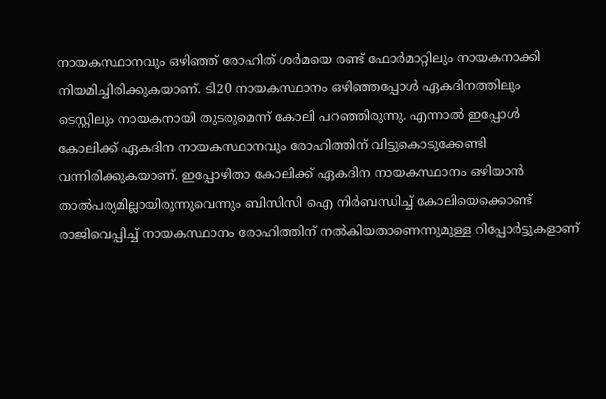നായകസ്ഥാനവും ഒഴിഞ്ഞ് രോഹിത് ശര്‍മയെ രണ്ട് ഫോര്‍മാറ്റിലും നായകനാക്കി നിയമിച്ചിരിക്കുകയാണ്. ടി20 നായകസ്ഥാനം ഒഴിഞ്ഞപ്പോള്‍ ഏകദിനത്തിലും ടെസ്റ്റിലും നായകനായി തുടരുമെന്ന് കോലി പറഞ്ഞിരുന്നു. എന്നാല്‍ ഇപ്പോള്‍ കോലിക്ക് ഏകദിന നായകസ്ഥാനവും രോഹിത്തിന് വിട്ടുകൊടുക്കേണ്ടി വന്നിരിക്കുകയാണ്. ഇപ്പോഴിതാ കോലിക്ക് ഏകദിന നായകസ്ഥാനം ഒഴിയാന്‍ താല്‍പര്യമില്ലായിരുന്നുവെന്നും ബിസിസി ഐ നിര്‍ബന്ധിച്ച് കോലിയെക്കൊണ്ട് രാജിവെപ്പിച്ച് നായകസ്ഥാനം രോഹിത്തിന് നല്‍കിയതാണെന്നുമുള്ള റിപ്പോര്‍ട്ടുകളാണ്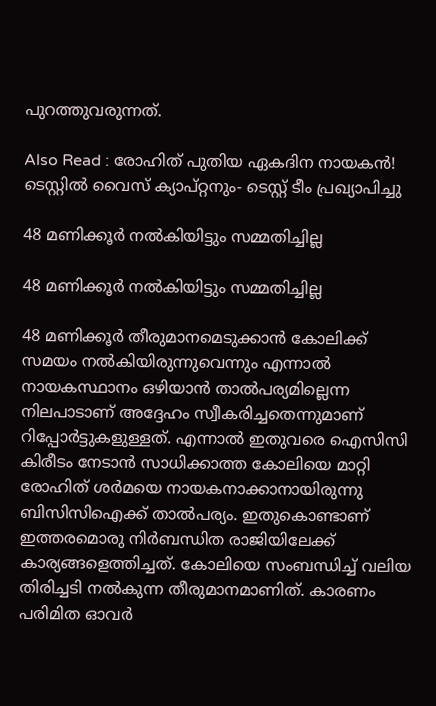പുറത്തുവരുന്നത്.

Also Read : രോഹിത് പുതിയ ഏകദിന നായകന്‍! ടെസ്റ്റില്‍ വൈസ് ക്യാപ്റ്റനും- ടെസ്റ്റ് ടീം പ്രഖ്യാപിച്ചു

48 മണിക്കൂര്‍ നല്‍കിയിട്ടും സമ്മതിച്ചില്ല

48 മണിക്കൂര്‍ നല്‍കിയിട്ടും സമ്മതിച്ചില്ല

48 മണിക്കൂര്‍ തീരുമാനമെടുക്കാന്‍ കോലിക്ക് സമയം നല്‍കിയിരുന്നുവെന്നും എന്നാല്‍ നായകസ്ഥാനം ഒഴിയാന്‍ താല്‍പര്യമില്ലെന്ന നിലപാടാണ് അദ്ദേഹം സ്വീകരിച്ചതെന്നുമാണ് റിപ്പോര്‍ട്ടുകളുള്ളത്. എന്നാല്‍ ഇതുവരെ ഐസിസി കിരീടം നേടാന്‍ സാധിക്കാത്ത കോലിയെ മാറ്റി രോഹിത് ശര്‍മയെ നായകനാക്കാനായിരുന്നു ബിസിസിഐക്ക് താല്‍പര്യം. ഇതുകൊണ്ടാണ് ഇത്തരമൊരു നിര്‍ബന്ധിത രാജിയിലേക്ക് കാര്യങ്ങളെത്തിച്ചത്. കോലിയെ സംബന്ധിച്ച് വലിയ തിരിച്ചടി നല്‍കുന്ന തീരുമാനമാണിത്. കാരണം പരിമിത ഓവര്‍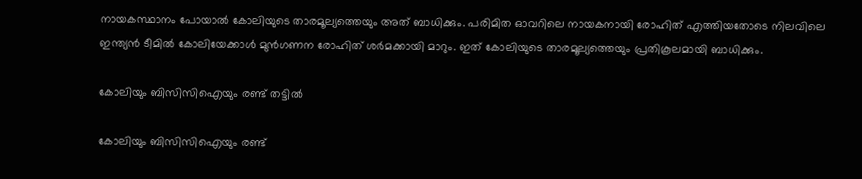നായകസ്ഥാനം പോയാല്‍ കോലിയുടെ താരമൂല്യത്തെയും അത് ബാധിക്കും. പരിമിത ഓവറിലെ നായകനായി രോഹിത് എത്തിയതോടെ നിലവിലെ ഇന്ത്യന്‍ ടീമില്‍ കോലിയേക്കാള്‍ മുന്‍ഗണന രോഹിത് ശര്‍മക്കായി മാറും. ഇത് കോലിയുടെ താരമൂല്യത്തെയും പ്രതികൂലമായി ബാധിക്കും.

കോലിയും ബിസിസിഐയും രണ്ട് തട്ടില്‍

കോലിയും ബിസിസിഐയും രണ്ട്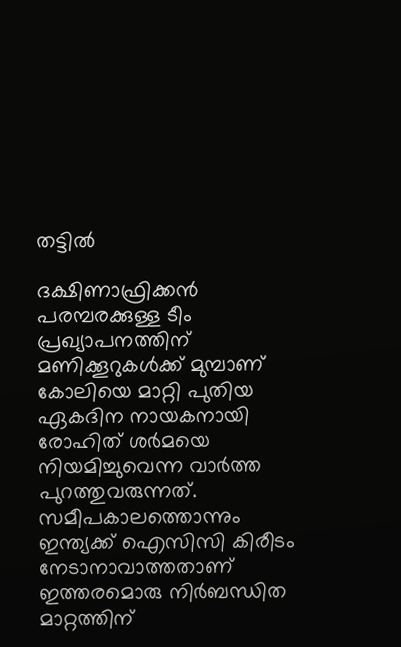തട്ടില്‍

ദക്ഷിണാഫ്രിക്കന്‍ പരമ്പരക്കുള്ള ടീം പ്രഖ്യാപനത്തിന് മണിക്കൂറുകള്‍ക്ക് മുമ്പാണ് കോലിയെ മാറ്റി പുതിയ ഏകദിന നായകനായി രോഹിത് ശര്‍മയെ നിയമിച്ചുവെന്ന വാര്‍ത്ത പുറത്തുവരുന്നത്. സമീപകാലത്തൊന്നും ഇന്ത്യക്ക് ഐസിസി കിരീടം നേടാനാവാത്തതാണ് ഇത്തരമൊരു നിര്‍ബന്ധിത മാറ്റത്തിന്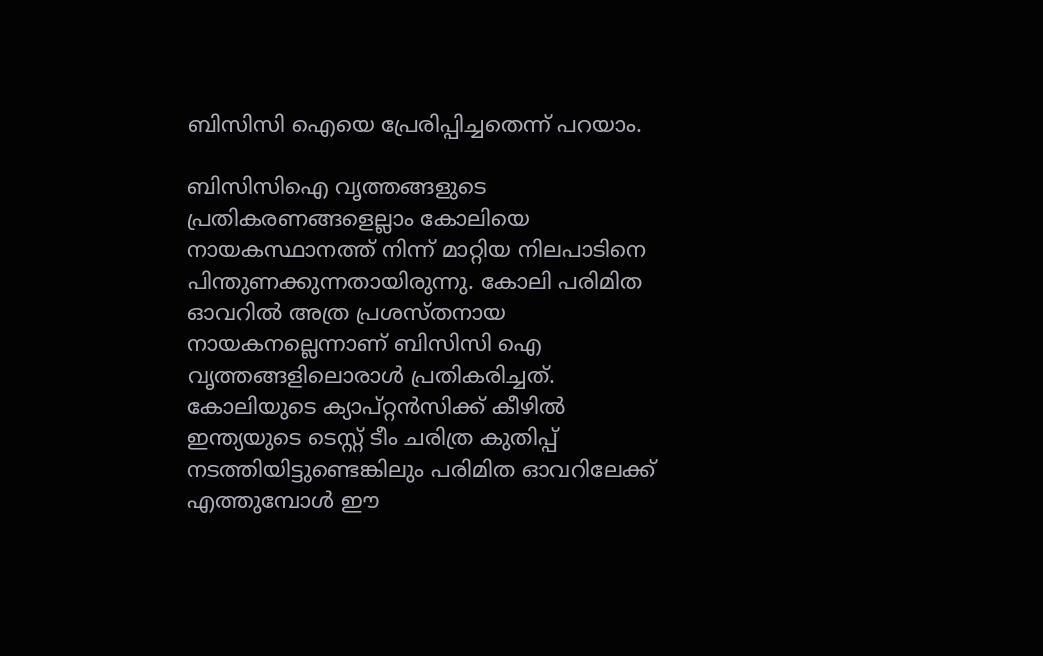ബിസിസി ഐയെ പ്രേരിപ്പിച്ചതെന്ന് പറയാം.

ബിസിസിഐ വൃത്തങ്ങളുടെ പ്രതികരണങ്ങളെല്ലാം കോലിയെ നായകസ്ഥാനത്ത് നിന്ന് മാറ്റിയ നിലപാടിനെ പിന്തുണക്കുന്നതായിരുന്നു. കോലി പരിമിത ഓവറില്‍ അത്ര പ്രശസ്തനായ നായകനല്ലെന്നാണ് ബിസിസി ഐ വൃത്തങ്ങളിലൊരാള്‍ പ്രതികരിച്ചത്. കോലിയുടെ ക്യാപ്റ്റന്‍സിക്ക് കീഴില്‍ ഇന്ത്യയുടെ ടെസ്റ്റ് ടീം ചരിത്ര കുതിപ്പ് നടത്തിയിട്ടുണ്ടെങ്കിലും പരിമിത ഓവറിലേക്ക് എത്തുമ്പോള്‍ ഈ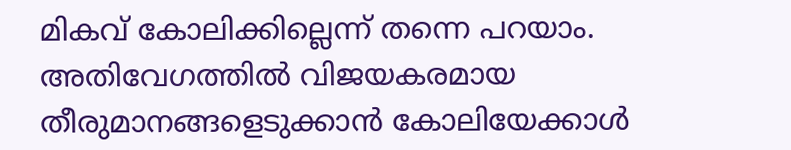മികവ് കോലിക്കില്ലെന്ന് തന്നെ പറയാം. അതിവേഗത്തില്‍ വിജയകരമായ തീരുമാനങ്ങളെടുക്കാന്‍ കോലിയേക്കാള്‍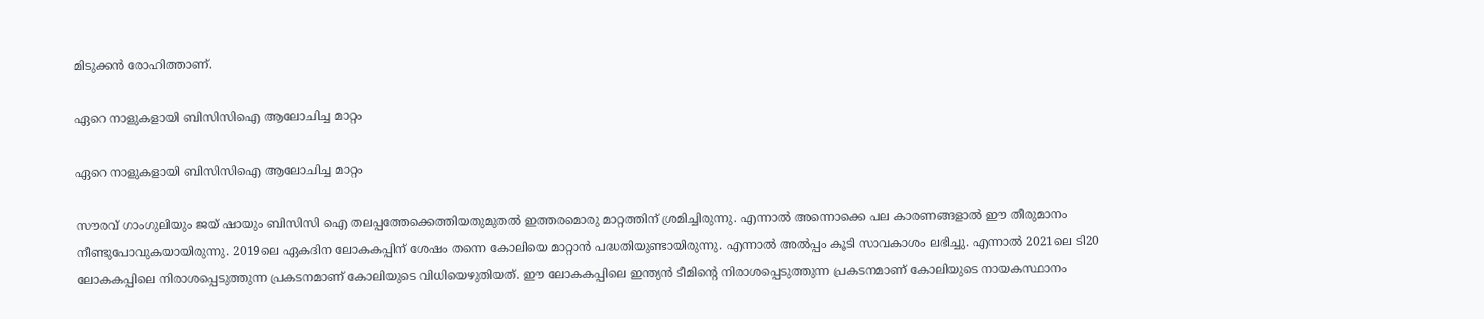മിടുക്കന്‍ രോഹിത്താണ്.

ഏറെ നാളുകളായി ബിസിസിഐ ആലോചിച്ച മാറ്റം

ഏറെ നാളുകളായി ബിസിസിഐ ആലോചിച്ച മാറ്റം

സൗരവ് ഗാംഗുലിയും ജയ് ഷായും ബിസിസി ഐ തലപ്പത്തേക്കെത്തിയതുമുതല്‍ ഇത്തരമൊരു മാറ്റത്തിന് ശ്രമിച്ചിരുന്നു. എന്നാല്‍ അന്നൊക്കെ പല കാരണങ്ങളാല്‍ ഈ തീരുമാനം നീണ്ടുപോവുകയായിരുന്നു. 2019ലെ ഏകദിന ലോകകപ്പിന് ശേഷം തന്നെ കോലിയെ മാറ്റാന്‍ പദ്ധതിയുണ്ടായിരുന്നു. എന്നാല്‍ അല്‍പ്പം കൂടി സാവകാശം ലഭിച്ചു. എന്നാല്‍ 2021ലെ ടി20 ലോകകപ്പിലെ നിരാശപ്പെടുത്തുന്ന പ്രകടനമാണ് കോലിയുടെ വിധിയെഴുതിയത്. ഈ ലോകകപ്പിലെ ഇന്ത്യന്‍ ടീമിന്റെ നിരാശപ്പെടുത്തുന്ന പ്രകടനമാണ് കോലിയുടെ നായകസ്ഥാനം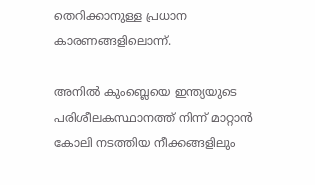തെറിക്കാനുള്ള പ്രധാന കാരണങ്ങളിലൊന്ന്.

അനില്‍ കുംബ്ലെയെ ഇന്ത്യയുടെ പരിശീലകസ്ഥാനത്ത് നിന്ന് മാറ്റാന്‍ കോലി നടത്തിയ നീക്കങ്ങളിലും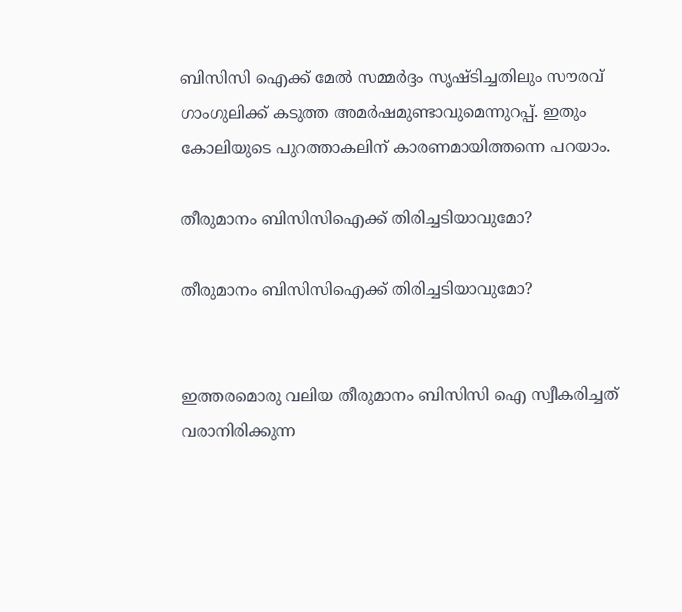ബിസിസി ഐക്ക് മേല്‍ സമ്മര്‍ദ്ദം സൃഷ്ടിച്ചതിലും സൗരവ് ഗാംഗുലിക്ക് കടുത്ത അമര്‍ഷമുണ്ടാവുമെന്നുറപ്പ്. ഇതും കോലിയുടെ പുറത്താകലിന് കാരണമായിത്തന്നെ പറയാം.

തീരുമാനം ബിസിസിഐക്ക് തിരിച്ചടിയാവുമോ?

തീരുമാനം ബിസിസിഐക്ക് തിരിച്ചടിയാവുമോ?


ഇത്തരമൊരു വലിയ തീരുമാനം ബിസിസി ഐ സ്വീകരിച്ചത് വരാനിരിക്കുന്ന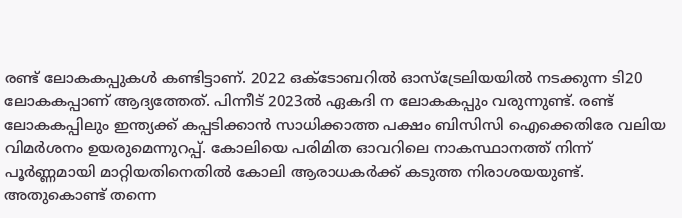രണ്ട് ലോകകപ്പുകള്‍ കണ്ടിട്ടാണ്. 2022 ഒക്ടോബറില്‍ ഓസ്‌ട്രേലിയയില്‍ നടക്കുന്ന ടി20 ലോകകപ്പാണ് ആദ്യത്തേത്. പിന്നീട് 2023ല്‍ ഏകദി ന ലോകകപ്പും വരുന്നുണ്ട്. രണ്ട് ലോകകപ്പിലും ഇന്ത്യക്ക് കപ്പടിക്കാന്‍ സാധിക്കാത്ത പക്ഷം ബിസിസി ഐക്കെതിരേ വലിയ വിമര്‍ശനം ഉയരുമെന്നുറപ്പ്. കോലിയെ പരിമിത ഓവറിലെ നാകസ്ഥാനത്ത് നിന്ന് പൂര്‍ണ്ണമായി മാറ്റിയതിനെതില്‍ കോലി ആരാധകര്‍ക്ക് കടുത്ത നിരാശയയുണ്ട്. അതുകൊണ്ട് തന്നെ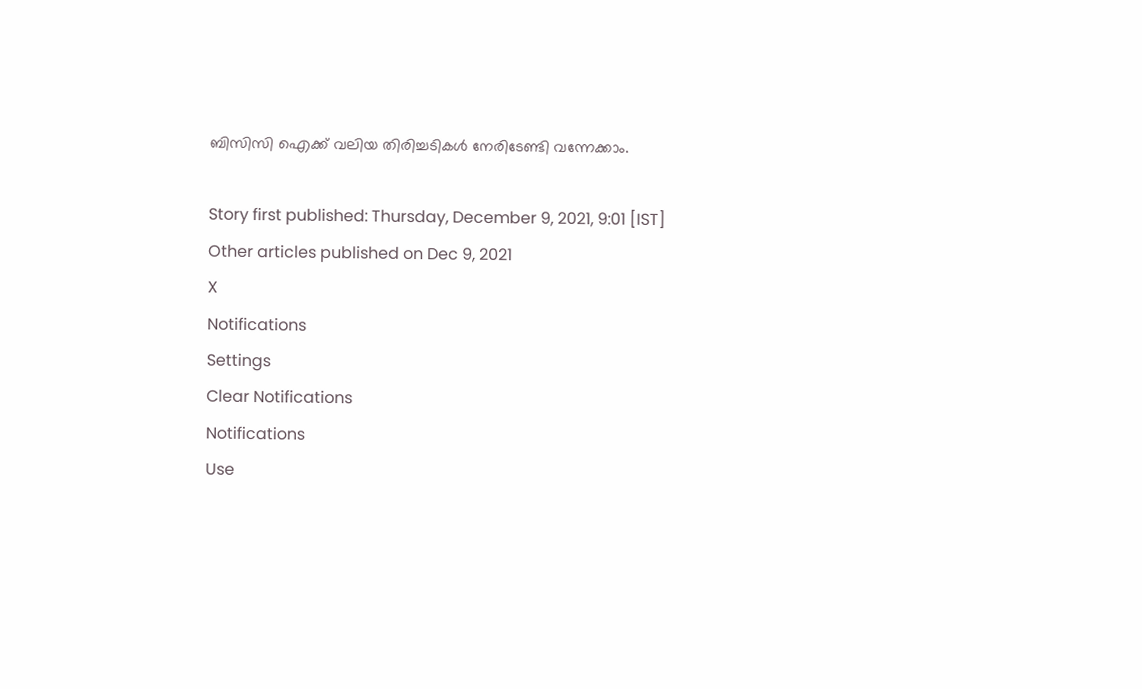ബിസിസി ഐക്ക് വലിയ തിരിച്ചടികള്‍ നേരിടേണ്ടി വന്നേക്കാം.

Story first published: Thursday, December 9, 2021, 9:01 [IST]
Other articles published on Dec 9, 2021
X
Notifications
Settings
Clear Notifications
Notifications
Use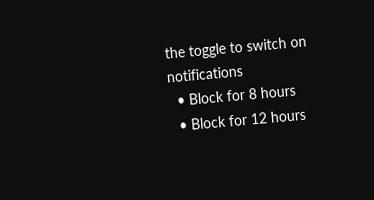the toggle to switch on notifications
  • Block for 8 hours
  • Block for 12 hours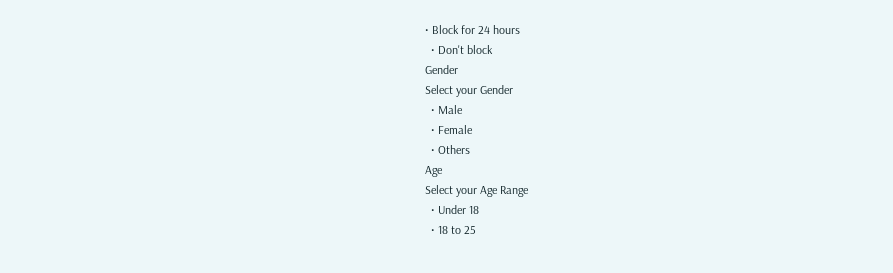• Block for 24 hours
  • Don't block
Gender
Select your Gender
  • Male
  • Female
  • Others
Age
Select your Age Range
  • Under 18
  • 18 to 25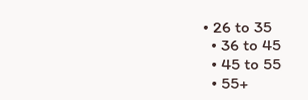• 26 to 35
  • 36 to 45
  • 45 to 55
  • 55+